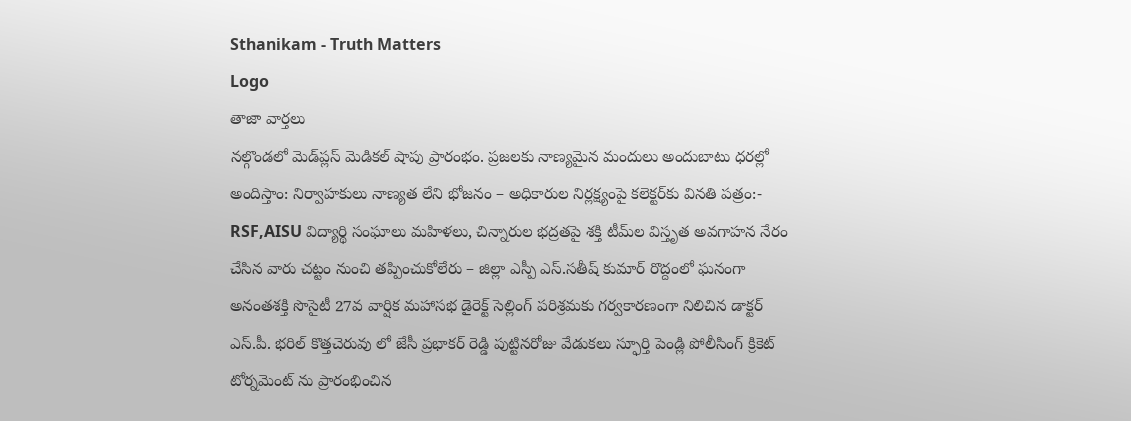Sthanikam - Truth Matters
Logo
తాజా వార్తలు
నల్గొండలో మెడ్‌ప్లస్ మెడికల్ షాపు ప్రారంభం. ప్రజలకు నాణ్యమైన మందులు అందుబాటు ధరల్లో అందిస్తాం: నిర్వాహకులు నాణ్యత లేని భోజనం – అధికారుల నిర్లక్ష్యంపై కలెక్టర్‌కు వినతి పత్రం:- RSF,AISU విద్యార్థి సంఘాలు మహిళలు, చిన్నారుల భద్రతపై శక్తి టీమ్‌ల విస్తృత అవగాహన నేరం చేసిన వారు చట్టం నుంచి తప్పించుకోలేరు – జిల్లా ఎస్పీ ఎస్.సతీష్ కుమార్ రొద్దంలో ఘనంగా అనంతశక్తి సొసైటీ 27వ వార్షిక మహాసభ డైరెక్ట్ సెల్లింగ్ పరిశ్రమకు గర్వకారణంగా నిలిచిన డాక్టర్ ఎస్.పీ. భరిల్ కొత్తచెరువు లో జేసీ ప్రభాకర్ రెడ్డి పుట్టినరోజు వేడుకలు స్ఫూర్తి పెండ్లి పోలీసింగ్ క్రికెట్ టోర్నమెంట్ ను ప్రారంభించిన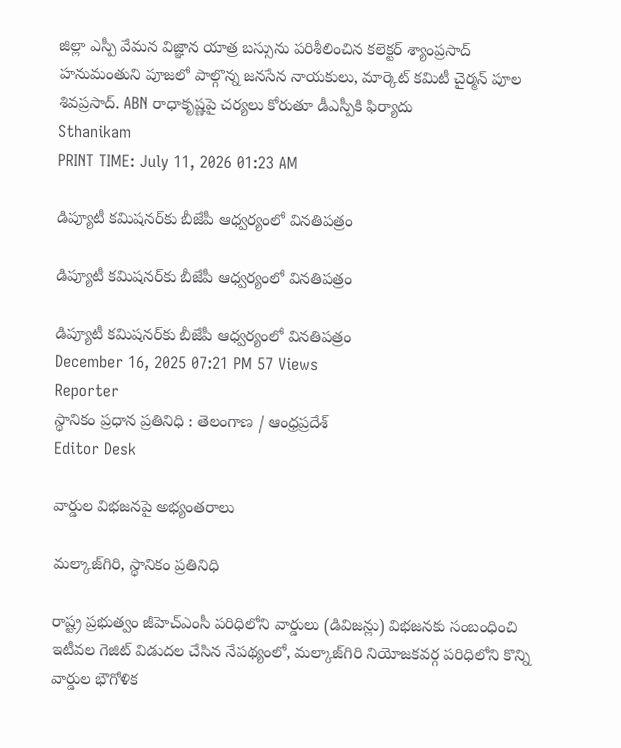జిల్లా ఎస్పీ వేమన విజ్ఞాన యాత్ర బస్సును పరిశీలించిన కలెక్టర్ శ్యాంప్రసాద్ హనుమంతుని పూజలో పాల్గొన్న జనసేన నాయకులు, మార్కెట్ కమిటీ చైర్మన్ పూల శివప్రసాద్. ABN రాధాకృష్ణపై చర్యలు కోరుతూ డీఎస్పీకి ఫిర్యాదు
Sthanikam
PRINT TIME: July 11, 2026 01:23 AM

డిప్యూటీ కమిషనర్‌కు బీజేపీ ఆధ్వర్యంలో వినతిపత్రం

డిప్యూటీ కమిషనర్‌కు బీజేపీ ఆధ్వర్యంలో వినతిపత్రం

డిప్యూటీ కమిషనర్‌కు బీజేపీ ఆధ్వర్యంలో వినతిపత్రం
December 16, 2025 07:21 PM 57 Views
Reporter
స్థానికం ప్రధాన ప్రతినిధి : తెలంగాణ / ఆంధ్రప్రదేశ్
Editor Desk

వార్డుల విభజనపై అభ్యంతరాలు

మల్కాజ్‌గిరి, స్థానికం ప్రతినిధి

రాష్ట్ర ప్రభుత్వం జీహెచ్‌ఎంసీ పరిధిలోని వార్డులు (డివిజన్లు) విభజనకు సంబంధించి ఇటీవల గెజిట్ విడుదల చేసిన నేపథ్యంలో, మల్కాజ్‌గిరి నియోజకవర్గ పరిధిలోని కొన్ని వార్డుల భౌగోళిక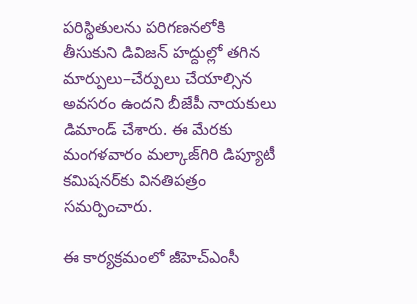పరిస్థితులను పరిగణనలోకి తీసుకుని డివిజన్ హద్దుల్లో తగిన మార్పులు–చేర్పులు చేయాల్సిన అవసరం ఉందని బీజేపీ నాయకులు డిమాండ్ చేశారు. ఈ మేరకు మంగళవారం మల్కాజ్‌గిరి డిప్యూటీ కమిషనర్‌కు వినతిపత్రం సమర్పించారు.

ఈ కార్యక్రమంలో జీహెచ్‌ఎంసీ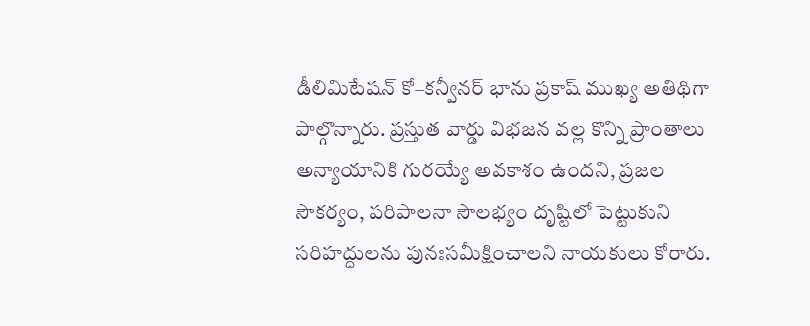డీలిమిటేషన్ కో–కన్వీనర్ భాను ప్రకాష్ ముఖ్య అతిథిగా పాల్గొన్నారు. ప్రస్తుత వార్డు విభజన వల్ల కొన్ని ప్రాంతాలు అన్యాయానికి గురయ్యే అవకాశం ఉందని, ప్రజల సౌకర్యం, పరిపాలనా సౌలభ్యం దృష్టిలో పెట్టుకుని సరిహద్దులను పునఃసమీక్షించాలని నాయకులు కోరారు.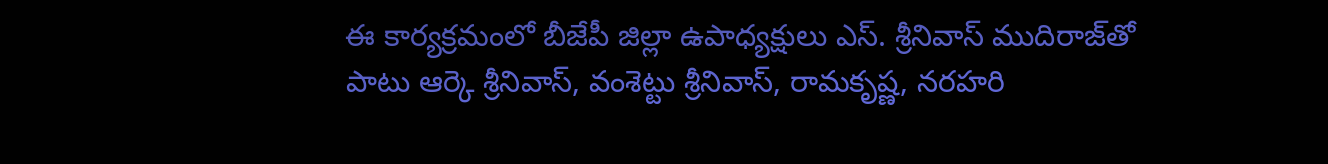ఈ కార్యక్రమంలో బీజేపీ జిల్లా ఉపాధ్యక్షులు ఎస్. శ్రీనివాస్ ముదిరాజ్‌తో పాటు ఆర్కె శ్రీనివాస్, వంశెట్టు శ్రీనివాస్, రామకృష్ణ, నరహరి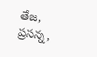తేజ, ప్రసన్న,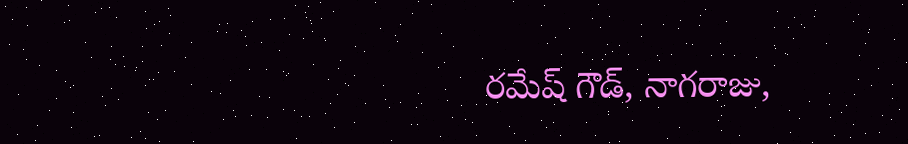రమేష్ గౌడ్, నాగరాజు,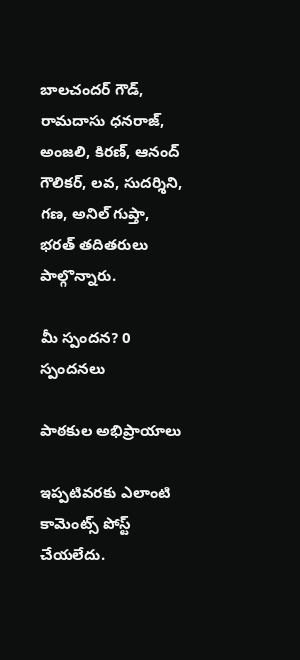బాలచందర్ గౌడ్, రామదాసు ధనరాజ్, అంజలి, కిరణ్, ఆనంద్ గౌలికర్, లవ, సుదర్శిని, గణ, అనిల్ గుప్తా, భరత్ తదితరులు పాల్గొన్నారు.

మీ స్పందన? 0 స్పందనలు

పాఠకుల అభిప్రాయాలు

ఇప్పటివరకు ఎలాంటి కామెంట్స్ పోస్ట్ చేయలేదు.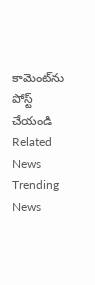కామెంట్‌ను పోస్ట్ చేయండి
Related News
Trending News